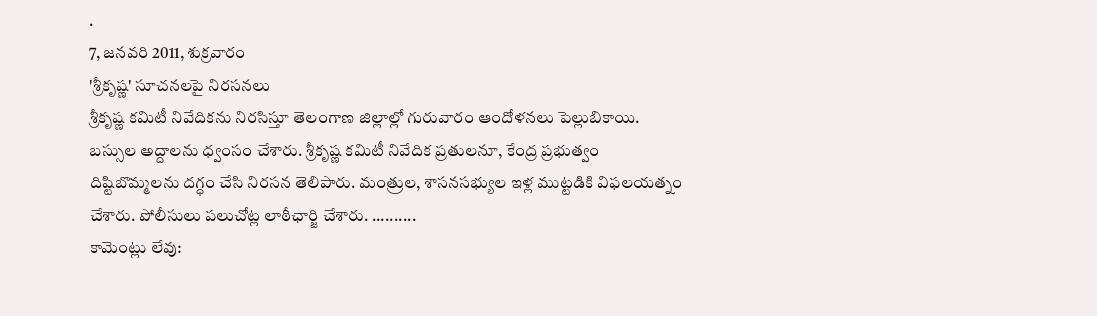.
7, జనవరి 2011, శుక్రవారం
'శ్రీకృష్ణ' సూచనలపై నిరసనలు
శ్రీకృష్ణ కమిటీ నివేదికను నిరసిస్తూ తెలంగాణ జిల్లాల్లో గురువారం ఆందోళనలు పెల్లుబికాయి. బస్సుల అద్దాలను ధ్వంసం చేశారు. శ్రీకృష్ణ కమిటీ నివేదిక ప్రతులనూ, కేంద్ర ప్రభుత్వం దిష్టిబొమ్మలను దగ్ధం చేసి నిరసన తెలిపారు. మంత్రుల, శాసనసభ్యుల ఇళ్ల ముట్టడికి విఫలయత్నం చేశారు. పోలీసులు పలుచోట్ల లాఠీఛార్జి చేశారు. ..........
కామెంట్లు లేవు: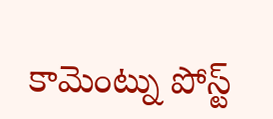కామెంట్ను పోస్ట్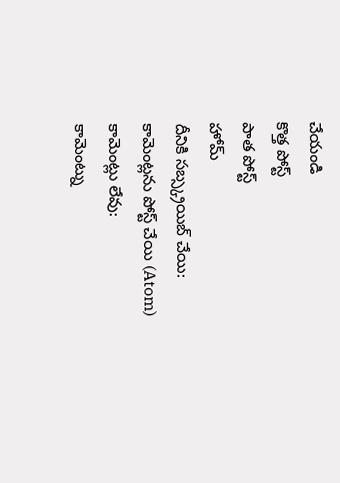చేయండి
కొత్త పోస్ట్
పాత పోస్ట్
హోమ్
దీనికి సబ్స్క్రయిబ్ చేయి:
కామెంట్లను పోస్ట్ చేయి (Atom)
కామెంట్లు లేవు:
కామెంట్ను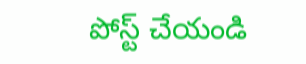పోస్ట్ చేయండి